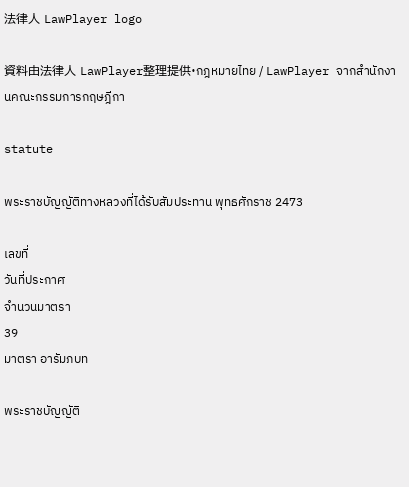法律人 LawPlayer logo

資料由法律人 LawPlayer整理提供·กฎหมายไทย / LawPlayer จากสำนักงานคณะกรรมการกฤษฎีกา

statute

พระราชบัญญัติทางหลวงที่ได้รับสัมประทาน พุทธศักราช 2473

เลขที่
วันที่ประกาศ
จำนวนมาตรา
39
มาตรา อารัมภบท

พระราชบัญญัติ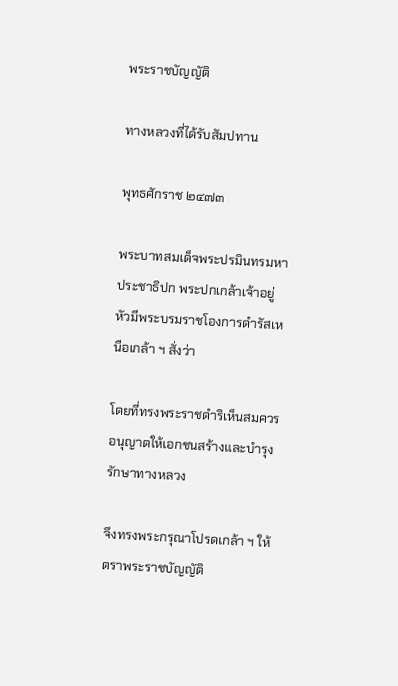พระราชบัญญัติ

ทางหลวงที่ได้รับสัมปทาน

พุทธศักราช ๒๔๗๓

พระบาทสมเด็จพระปรมินทรมหาประชาธิปก พระปกเกล้าเจ้าอยู่หัวมีพระบรมราชโองการดำรัสเหนือเกล้า ฯ สั่งว่า

โดยที่ทรงพระราชดำริเห็นสมควรอนุญาตให้เอกชนสร้างและบำรุงรักษาทางหลวง

จึงทรงพระกรุณาโปรดเกล้า ฯ ให้ตราพระราชบัญญัติ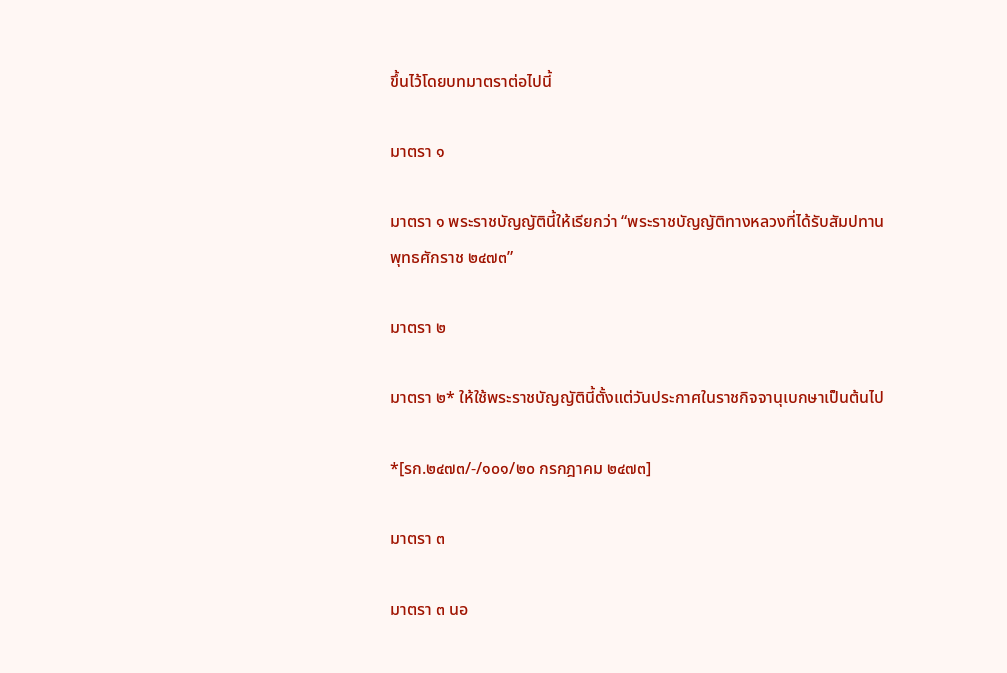ขึ้นไว้โดยบทมาตราต่อไปนี้

มาตรา ๑

มาตรา ๑ พระราชบัญญัตินี้ให้เรียกว่า “พระราชบัญญัติทางหลวงที่ได้รับสัมปทานพุทธศักราช ๒๔๗๓”

มาตรา ๒

มาตรา ๒* ให้ใช้พระราชบัญญัตินี้ตั้งแต่วันประกาศในราชกิจจานุเบกษาเป็นต้นไป

*[รก.๒๔๗๓/-/๑๐๑/๒๐ กรกฎาคม ๒๔๗๓]

มาตรา ๓

มาตรา ๓ นอ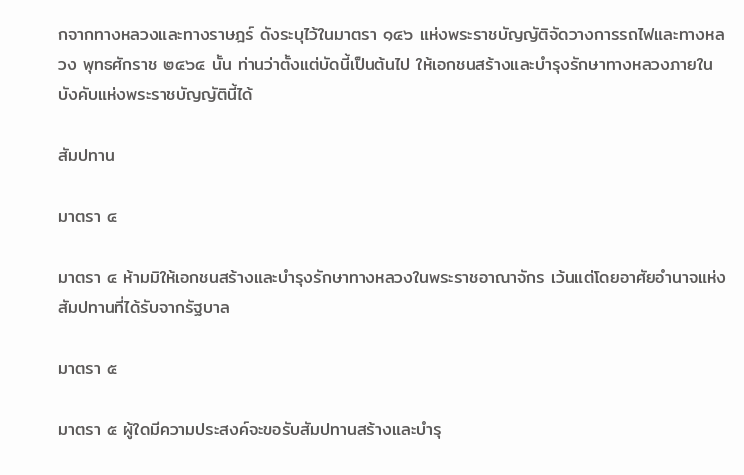กจากทางหลวงและทางราษฎร์ ดังระบุไว้ในมาตรา ๑๔๖ แห่งพระราชบัญญัติจัดวางการรถไฟและทางหลวง พุทธศักราช ๒๔๖๔ นั้น ท่านว่าตั้งแต่บัดนี้เป็นต้นไป ให้เอกชนสร้างและบำรุงรักษาทางหลวงภายในบังคับแห่งพระราชบัญญัตินี้ได้

สัมปทาน

มาตรา ๔

มาตรา ๔ ห้ามมิให้เอกชนสร้างและบำรุงรักษาทางหลวงในพระราชอาณาจักร เว้นแต่โดยอาศัยอำนาจแห่งสัมปทานที่ได้รับจากรัฐบาล

มาตรา ๕

มาตรา ๕ ผู้ใดมีความประสงค์จะขอรับสัมปทานสร้างและบำรุ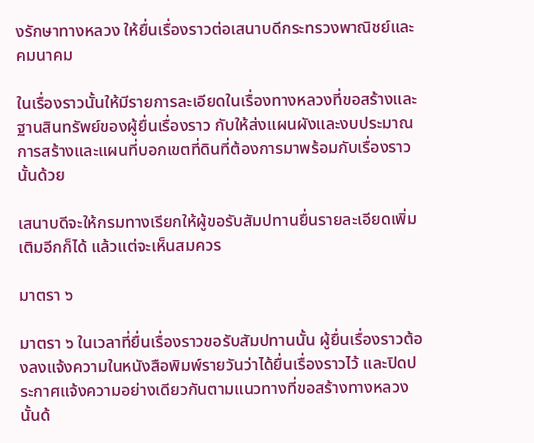งรักษาทางหลวง ให้ยื่นเรื่องราวต่อเสนาบดีกระทรวงพาณิชย์และคมนาคม

ในเรื่องราวนั้นให้มีรายการละเอียดในเรื่องทางหลวงที่ขอสร้างและฐานสินทรัพย์ของผู้ยื่นเรื่องราว กับให้ส่งแผนผังและงบประมาณการสร้างและแผนที่บอกเขตที่ดินที่ต้องการมาพร้อมกับเรื่องราวนั้นด้วย

เสนาบดีจะให้กรมทางเรียกให้ผู้ขอรับสัมปทานยื่นรายละเอียดเพิ่มเติมอีกก็ได้ แล้วแต่จะเห็นสมควร

มาตรา ๖

มาตรา ๖ ในเวลาที่ยื่นเรื่องราวขอรับสัมปทานนั้น ผู้ยื่นเรื่องราวต้องลงแจ้งความในหนังสือพิมพ์รายวันว่าได้ยื่นเรื่องราวไว้ และปิดประกาศแจ้งความอย่างเดียวกันตามแนวทางที่ขอสร้างทางหลวงนั้นด้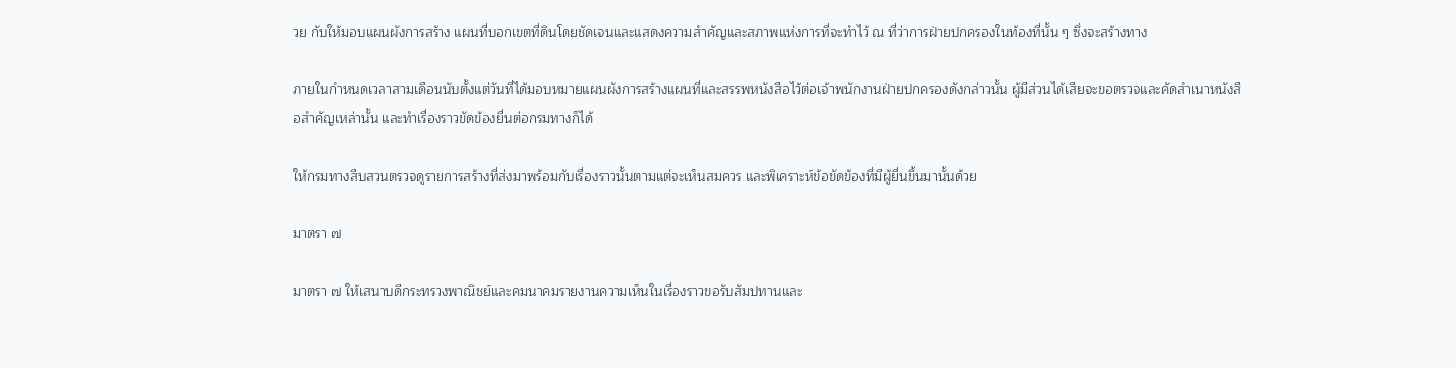วย กับให้มอบแผนผังการสร้าง แผนที่บอกเขตที่ดินโดยชัดเจนและแสดงความสำคัญและสภาพแห่งการที่จะทำไว้ ณ ที่ว่าการฝ่ายปกครองในท้องที่นั้น ๆ ซึ่งจะสร้างทาง

ภายในกำหนดเวลาสามเดือนนับตั้งแต่วันที่ได้มอบหมายแผนผังการสร้างแผนที่และสรรพหนังสือไว้ต่อเจ้าพนักงานฝ่ายปกครองดังกล่าวนั้น ผู้มีส่วนได้เสียจะขอตรวจและคัดสำเนาหนังสือสำคัญเหล่านั้น และทำเรื่องราวขัดข้องยื่นต่อกรมทางก็ได้

ให้กรมทางสืบสวนตรวจดูรายการสร้างที่ส่งมาพร้อมกับเรื่องราวนั้นตามแต่จะเห็นสมควร และพิเคราะห์ข้อขัดข้องที่มีผู้ยื่นขึ้นมานั้นด้วย

มาตรา ๗

มาตรา ๗ ให้เสนาบดีกระทรวงพาณิชย์และคมนาคมรายงานความเห็นในเรื่องราวขอรับสัมปทานและ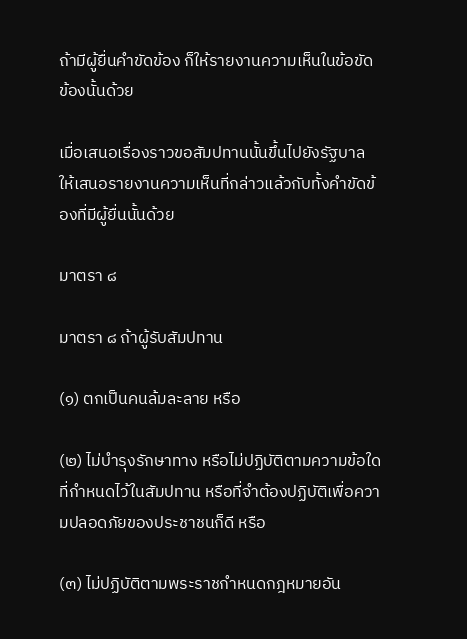ถ้ามีผู้ยื่นคำขัดข้อง ก็ให้รายงานความเห็นในข้อขัดข้องนั้นด้วย

เมื่อเสนอเรื่องราวขอสัมปทานนั้นขึ้นไปยังรัฐบาล ให้เสนอรายงานความเห็นที่กล่าวแล้วกับทั้งคำขัดข้องที่มีผู้ยื่นนั้นด้วย

มาตรา ๘

มาตรา ๘ ถ้าผู้รับสัมปทาน

(๑) ตกเป็นคนล้มละลาย หรือ

(๒) ไม่บำรุงรักษาทาง หรือไม่ปฏิบัติตามความข้อใดที่กำหนดไว้ในสัมปทาน หรือที่จำต้องปฏิบัติเพื่อความปลอดภัยของประชาชนก็ดี หรือ

(๓) ไม่ปฏิบัติตามพระราชกำหนดกฎหมายอัน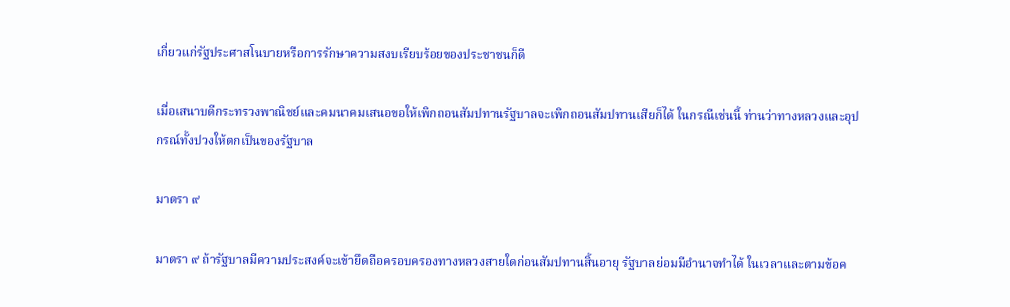เกี่ยวแก่รัฐประศาสโนบายหรือการรักษาความสงบเรียบร้อยของประชาชนก็ดี

เมื่อเสนาบดีกระทรวงพาณิชย์และคมนาคมเสนอขอให้เพิกถอนสัมปทานรัฐบาลจะเพิกถอนสัมปทานเสียก็ได้ ในกรณีเช่นนี้ ท่านว่าทางหลวงและอุปกรณ์ทั้งปวงให้ตกเป็นของรัฐบาล

มาตรา ๙

มาตรา ๙ ถ้ารัฐบาลมีความประสงค์จะเข้ายึดถือครอบครองทางหลวงสายใดก่อนสัมปทานสิ้นอายุ รัฐบาลย่อมมีอำนาจทำได้ ในเวลาและตามข้อค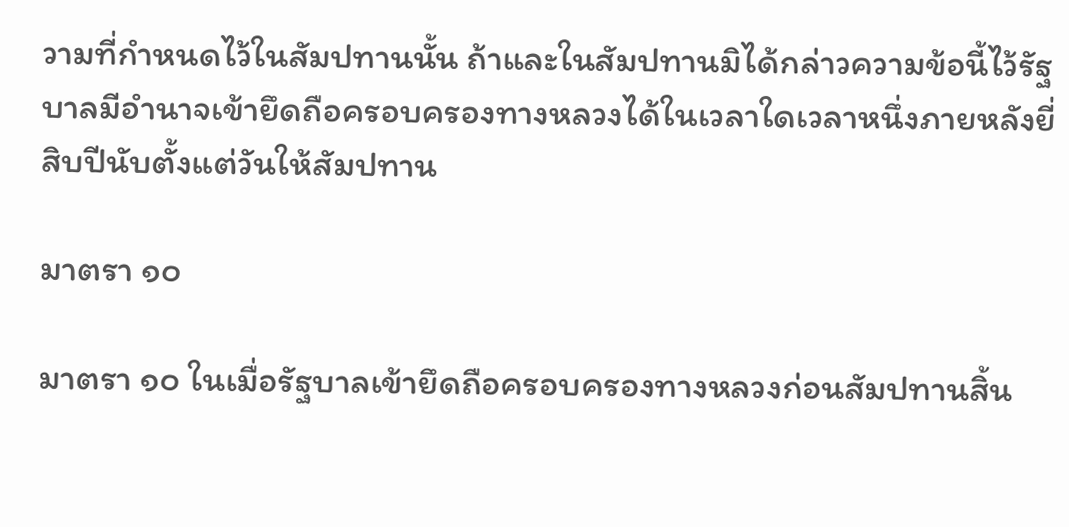วามที่กำหนดไว้ในสัมปทานนั้น ถ้าและในสัมปทานมิได้กล่าวความข้อนี้ไว้รัฐบาลมีอำนาจเข้ายึดถือครอบครองทางหลวงได้ในเวลาใดเวลาหนึ่งภายหลังยี่สิบปีนับตั้งแต่วันให้สัมปทาน

มาตรา ๑๐

มาตรา ๑๐ ในเมื่อรัฐบาลเข้ายึดถือครอบครองทางหลวงก่อนสัมปทานสิ้น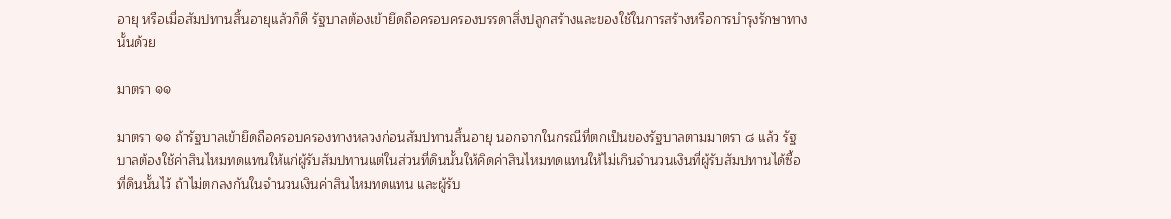อายุ หรือเมื่อสัมปทานสิ้นอายุแล้วก็ดี รัฐบาลต้องเข้ายึดถือครอบครองบรรดาสิ่งปลูกสร้างและของใช้ในการสร้างหรือการบำรุงรักษาทางนั้นด้วย

มาตรา ๑๑

มาตรา ๑๑ ถ้ารัฐบาลเข้ายึดถือครอบครองทางหลวงก่อนสัมปทานสิ้นอายุ นอกจากในกรณีที่ตกเป็นของรัฐบาลตามมาตรา ๘ แล้ว รัฐบาลต้องใช้ค่าสินไหมทดแทนให้แก่ผู้รับสัมปทานแต่ในส่วนที่ดินนั้นให้คิดค่าสินไหมทดแทนให้ไม่เกินจำนวนเงินที่ผู้รับสัมปทานได้ซื้อที่ดินนั้นไว้ ถ้าไม่ตกลงกันในจำนวนเงินค่าสินไหมทดแทน และผู้รับ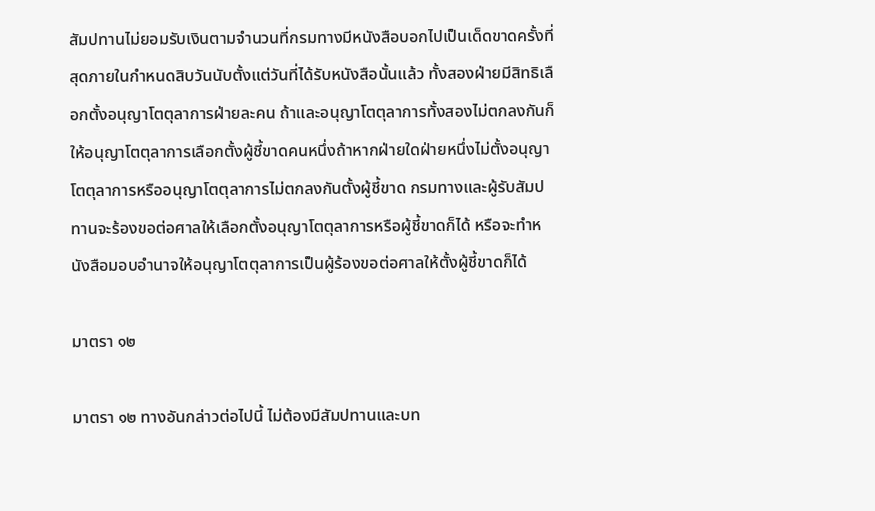สัมปทานไม่ยอมรับเงินตามจำนวนที่กรมทางมีหนังสือบอกไปเป็นเด็ดขาดครั้งที่สุดภายในกำหนดสิบวันนับตั้งแต่วันที่ได้รับหนังสือนั้นแล้ว ทั้งสองฝ่ายมีสิทธิเลือกตั้งอนุญาโตตุลาการฝ่ายละคน ถ้าและอนุญาโตตุลาการทั้งสองไม่ตกลงกันก็ให้อนุญาโตตุลาการเลือกตั้งผู้ชี้ขาดคนหนึ่งถ้าหากฝ่ายใดฝ่ายหนึ่งไม่ตั้งอนุญาโตตุลาการหรืออนุญาโตตุลาการไม่ตกลงกันตั้งผู้ชี้ขาด กรมทางและผู้รับสัมปทานจะร้องขอต่อศาลให้เลือกตั้งอนุญาโตตุลาการหรือผู้ชี้ขาดก็ได้ หรือจะทำหนังสือมอบอำนาจให้อนุญาโตตุลาการเป็นผู้ร้องขอต่อศาลให้ตั้งผู้ชี้ขาดก็ได้

มาตรา ๑๒

มาตรา ๑๒ ทางอันกล่าวต่อไปนี้ ไม่ต้องมีสัมปทานและบท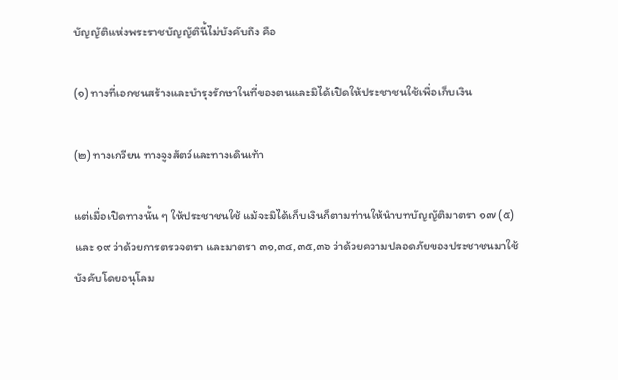บัญญัติแห่งพระราชบัญญัตินี้ไม่บังคับถึง คือ

(๑) ทางที่เอกชนสร้างและบำรุงรักษาในที่ของตนและมิได้เปิดให้ประชาชนใช้เพื่อเก็บเงิน

(๒) ทางเกวียน ทางจูงสัตว์และทางเดินเท้า

แต่เมื่อเปิดทางนั้น ๆ ให้ประชาชนใช้ แม้จะมิได้เก็บเงินก็ตามท่านให้นำบทบัญญัติมาตรา ๑๗ (๕) และ ๑๙ ว่าด้วยการตรวจตรา และมาตรา ๓๑,๓๔,๓๕,๓๖ ว่าด้วยความปลอดภัยของประชาชนมาใช้บังคับโดยอนุโลม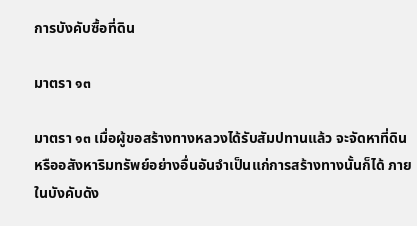การบังคับซื้อที่ดิน

มาตรา ๑๓

มาตรา ๑๓ เมื่อผู้ขอสร้างทางหลวงได้รับสัมปทานแล้ว จะจัดหาที่ดินหรืออสังหาริมทรัพย์อย่างอื่นอันจำเป็นแก่การสร้างทางนั้นก็ได้ ภายในบังคับดัง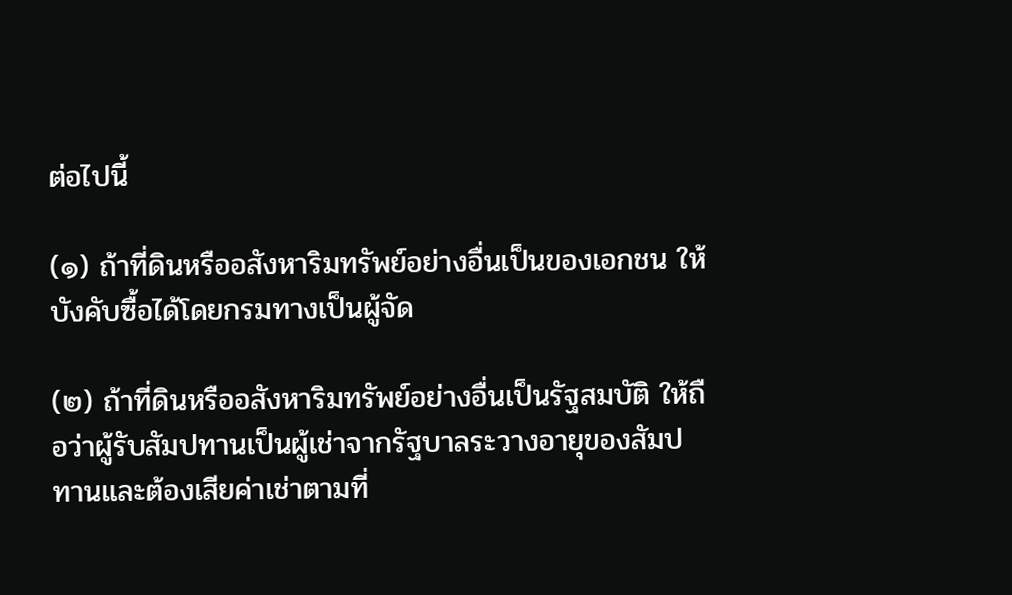ต่อไปนี้

(๑) ถ้าที่ดินหรืออสังหาริมทรัพย์อย่างอื่นเป็นของเอกชน ให้บังคับซื้อได้โดยกรมทางเป็นผู้จัด

(๒) ถ้าที่ดินหรืออสังหาริมทรัพย์อย่างอื่นเป็นรัฐสมบัติ ให้ถือว่าผู้รับสัมปทานเป็นผู้เช่าจากรัฐบาลระวางอายุของสัมปทานและต้องเสียค่าเช่าตามที่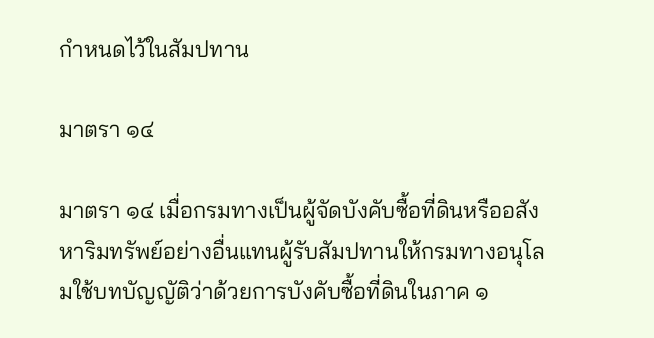กำหนดไว้ในสัมปทาน

มาตรา ๑๔

มาตรา ๑๔ เมื่อกรมทางเป็นผู้จัดบังคับซื้อที่ดินหรืออสังหาริมทรัพย์อย่างอื่นแทนผู้รับสัมปทานให้กรมทางอนุโลมใช้บทบัญญัติว่าด้วยการบังคับซื้อที่ดินในภาค ๑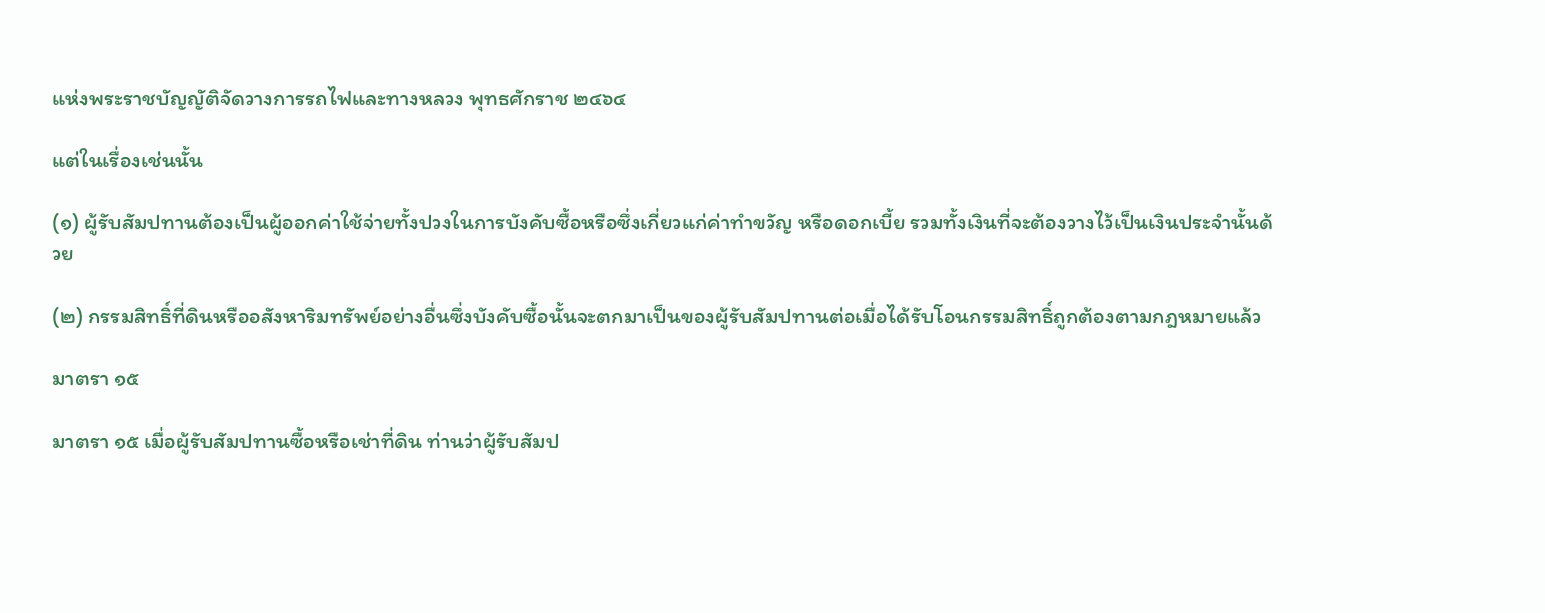แห่งพระราชบัญญัติจัดวางการรถไฟและทางหลวง พุทธศักราช ๒๔๖๔

แต่ในเรื่องเช่นนั้น

(๑) ผู้รับสัมปทานต้องเป็นผู้ออกค่าใช้จ่ายทั้งปวงในการบังคับซื้อหรือซึ่งเกี่ยวแก่ค่าทำขวัญ หรือดอกเบี้ย รวมทั้งเงินที่จะต้องวางไว้เป็นเงินประจำนั้นด้วย

(๒) กรรมสิทธิ์ที่ดินหรืออสังหาริมทรัพย์อย่างอื่นซึ่งบังคับซื้อนั้นจะตกมาเป็นของผู้รับสัมปทานต่อเมื่อได้รับโอนกรรมสิทธิ์ถูกต้องตามกฎหมายแล้ว

มาตรา ๑๕

มาตรา ๑๕ เมื่อผู้รับสัมปทานซื้อหรือเช่าที่ดิน ท่านว่าผู้รับสัมป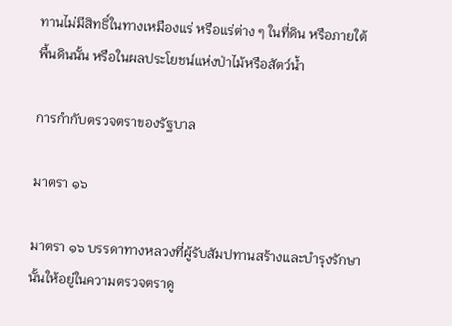ทานไม่มีสิทธิ์ในทางเหมืองแร่ หรือแร่ต่าง ๆ ในที่ดิน หรือภายใต้พื้นดินนั้น หรือในผลประโยชน์แห่งป่าไม้หรือสัตว์น้ำ

การกำกับตรวจตราของรัฐบาล

มาตรา ๑๖

มาตรา ๑๖ บรรดาทางหลวงที่ผู้รับสัมปทานสร้างและบำรุงรักษานั้นให้อยู่ในความตรวจตราดู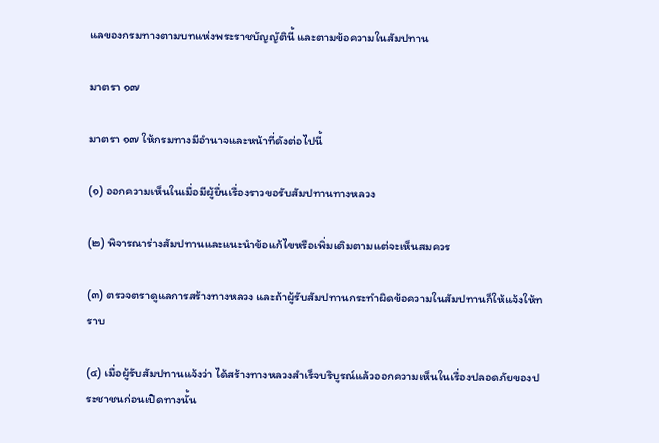แลของกรมทางตามบทแห่งพระราชบัญญัตินี้ และตามข้อความในสัมปทาน

มาตรา ๑๗

มาตรา ๑๗ ให้กรมทางมีอำนาจและหน้าที่ดังต่อไปนี้

(๑) ออกความเห็นในเมื่อมีผู้ยื่นเรื่องราวขอรับสัมปทานทางหลวง

(๒) พิจารณาร่างสัมปทานและแนะนำข้อแก้ไขหรือเพิ่มเติมตามแต่จะเห็นสมควร

(๓) ตรวจตราดูแลการสร้างทางหลวง และถ้าผู้รับสัมปทานกระทำผิดข้อความในสัมปทานก็ให้แจ้งให้ทราบ

(๔) เมื่อผู้รับสัมปทานแจ้งว่า ได้สร้างทางหลวงสำเร็จบริบูรณ์แล้วออกความเห็นในเรื่องปลอดภัยของประชาชนก่อนเปิดทางนั้น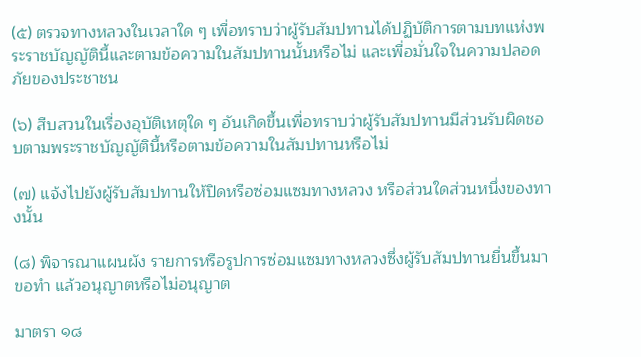(๕) ตรวจทางหลวงในเวลาใด ๆ เพื่อทราบว่าผู้รับสัมปทานได้ปฏิบัติการตามบทแห่งพระราชบัญญัตินี้และตามข้อความในสัมปทานนั้นหรือไม่ และเพื่อมั่นใจในความปลอดภัยของประชาชน

(๖) สืบสวนในเรื่องอุบัติเหตุใด ๆ อันเกิดขึ้นเพื่อทราบว่าผู้รับสัมปทานมีส่วนรับผิดชอบตามพระราชบัญญัตินี้หรือตามข้อความในสัมปทานหรือไม่

(๗) แจ้งไปยังผู้รับสัมปทานให้ปิดหรือซ่อมแซมทางหลวง หรือส่วนใดส่วนหนึ่งของทางนั้น

(๘) พิจารณาแผนผัง รายการหรือรูปการซ่อมแซมทางหลวงซึ่งผู้รับสัมปทานยื่นขึ้นมาขอทำ แล้วอนุญาตหรือไม่อนุญาต

มาตรา ๑๘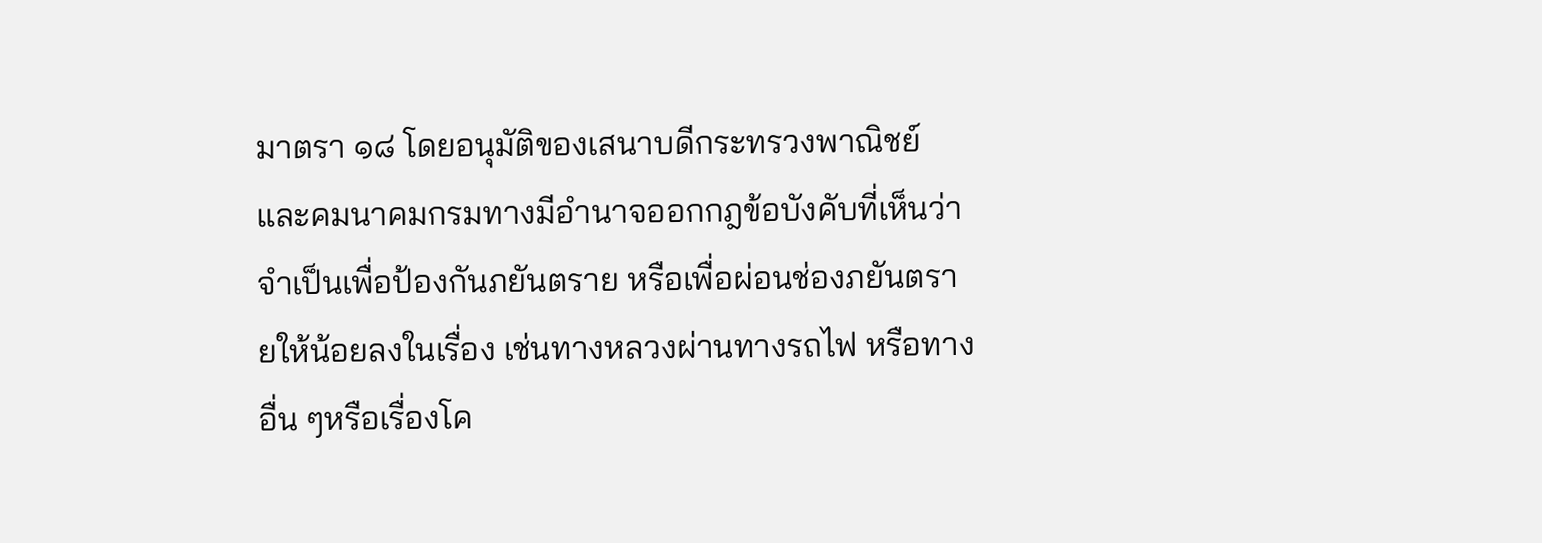มาตรา ๑๘ โดยอนุมัติของเสนาบดีกระทรวงพาณิชย์และคมนาคมกรมทางมีอำนาจออกกฎข้อบังคับที่เห็นว่าจำเป็นเพื่อป้องกันภยันตราย หรือเพื่อผ่อนช่องภยันตรายให้น้อยลงในเรื่อง เช่นทางหลวงผ่านทางรถไฟ หรือทางอื่น ๆหรือเรื่องโค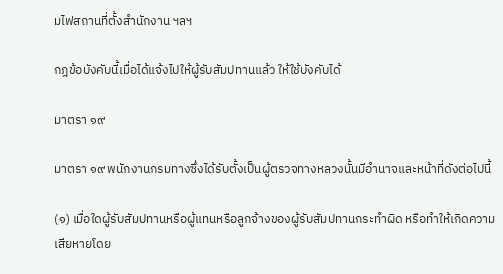มไฟสถานที่ตั้งสำนักงาน ฯลฯ

กฎข้อบังคับนี้เมื่อได้แจ้งไปให้ผู้รับสัมปทานแล้ว ให้ใช้บังคับได้

มาตรา ๑๙

มาตรา ๑๙ พนักงานกรมทางซึ่งได้รับตั้งเป็นผู้ตรวจทางหลวงนั้นมีอำนาจและหน้าที่ดังต่อไปนี้

(๑) เมื่อใดผู้รับสัมปทานหรือผู้แทนหรือลูกจ้างของผู้รับสัมปทานกระทำผิด หรือทำให้เกิดความเสียหายโดย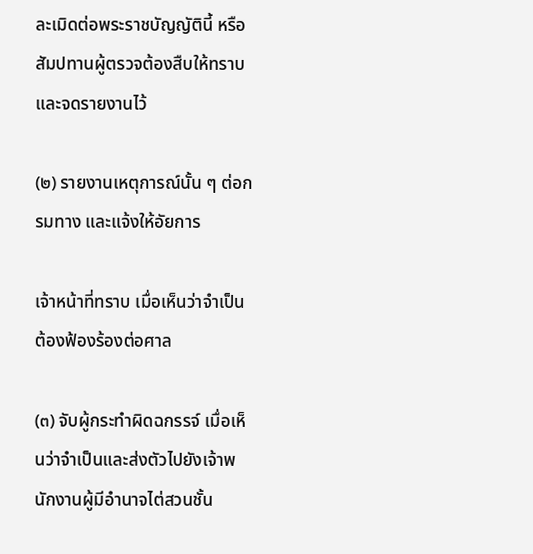ละเมิดต่อพระราชบัญญัตินี้ หรือสัมปทานผู้ตรวจต้องสืบให้ทราบและจดรายงานไว้

(๒) รายงานเหตุการณ์นั้น ๆ ต่อกรมทาง และแจ้งให้อัยการ

เจ้าหน้าที่ทราบ เมื่อเห็นว่าจำเป็นต้องฟ้องร้องต่อศาล

(๓) จับผู้กระทำผิดฉกรรจ์ เมื่อเห็นว่าจำเป็นและส่งตัวไปยังเจ้าพนักงานผู้มีอำนาจไต่สวนชั้น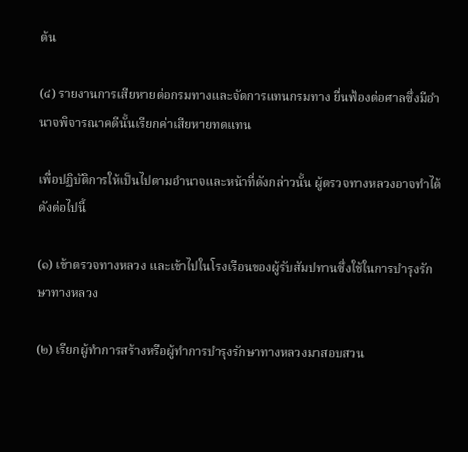ต้น

(๔) รายงานการเสียหายต่อกรมทางและจัดการแทนกรมทาง ยื่นฟ้องต่อศาลซึ่งมีอำนาจพิจารณาคดีนั้นเรียกค่าเสียหายทดแทน

เพื่อปฏิบัติการให้เป็นไปตามอำนาจและหน้าที่ดังกล่าวนั้น ผู้ตรวจทางหลวงอาจทำได้ดังต่อไปนี้

(๑) เข้าตรวจทางหลวง และเข้าไปในโรงเรือนของผู้รับสัมปทานซึ่งใช้ในการบำรุงรักษาทางหลวง

(๒) เรียกผู้ทำการสร้างหรือผู้ทำการบำรุงรักษาทางหลวงมาสอบสวน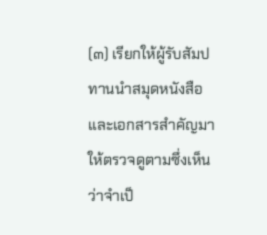(๓) เรียกให้ผู้รับสัมปทานนำสมุดหนังสือและเอกสารสำคัญมาให้ตรวจดูตามซึ่งเห็นว่าจำเป็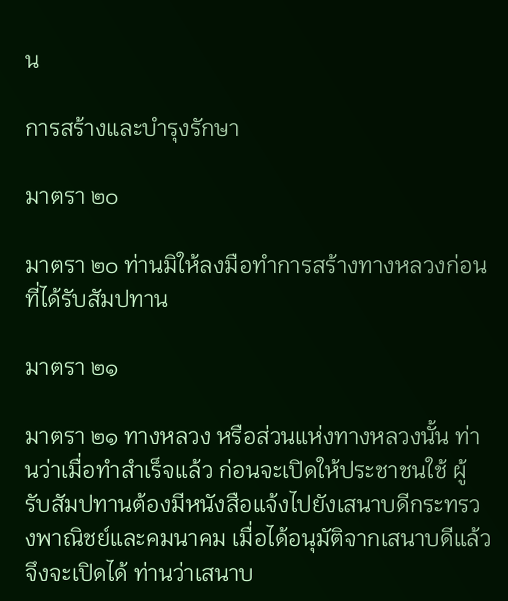น

การสร้างและบำรุงรักษา

มาตรา ๒๐

มาตรา ๒๐ ท่านมิให้ลงมือทำการสร้างทางหลวงก่อนที่ได้รับสัมปทาน

มาตรา ๒๑

มาตรา ๒๑ ทางหลวง หรือส่วนแห่งทางหลวงนั้น ท่านว่าเมื่อทำสำเร็จแล้ว ก่อนจะเปิดให้ประชาชนใช้ ผู้รับสัมปทานต้องมีหนังสือแจ้งไปยังเสนาบดีกระทรวงพาณิชย์และคมนาคม เมื่อได้อนุมัติจากเสนาบดีแล้วจึงจะเปิดได้ ท่านว่าเสนาบ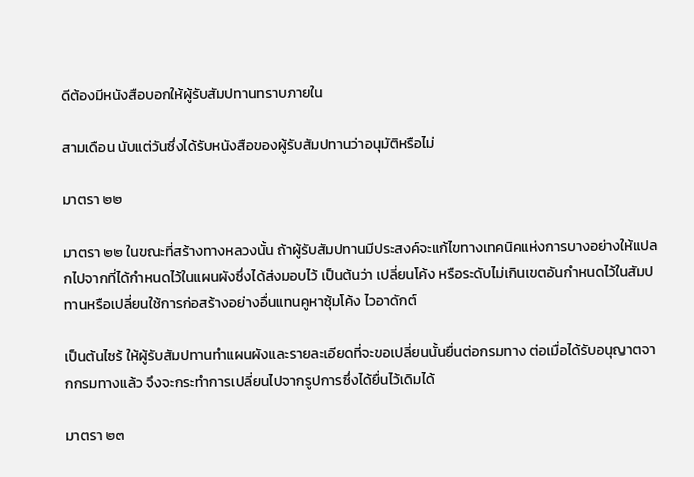ดีต้องมีหนังสือบอกให้ผู้รับสัมปทานทราบภายใน

สามเดือน นับแต่วันซึ่งได้รับหนังสือของผู้รับสัมปทานว่าอนุมัติหรือไม่

มาตรา ๒๒

มาตรา ๒๒ ในขณะที่สร้างทางหลวงนั้น ถ้าผู้รับสัมปทานมีประสงค์จะแก้ไขทางเทคนิคแห่งการบางอย่างให้แปลกไปจากที่ได้กำหนดไว้ในแผนผังซึ่งได้ส่งมอบไว้ เป็นต้นว่า เปลี่ยนโค้ง หรือระดับไม่เกินเขตอันกำหนดไว้ในสัมปทานหรือเปลี่ยนใช้การก่อสร้างอย่างอื่นแทนคูหาซุ้มโค้ง ไวอาดักต์

เป็นต้นไซร้ ให้ผู้รับสัมปทานทำแผนผังและรายละเอียดที่จะขอเปลี่ยนนั้นยื่นต่อกรมทาง ต่อเมื่อได้รับอนุญาตจากกรมทางแล้ว จึงจะกระทำการเปลี่ยนไปจากรูปการซึ่งได้ยื่นไว้เดิมได้

มาตรา ๒๓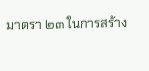มาตรา ๒๓ ในการสร้าง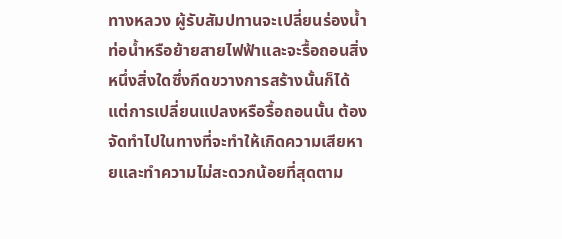ทางหลวง ผู้รับสัมปทานจะเปลี่ยนร่องน้ำท่อน้ำหรือย้ายสายไฟฟ้าและจะรื้อถอนสิ่งหนึ่งสิ่งใดซึ่งกีดขวางการสร้างนั้นก็ได้ แต่การเปลี่ยนแปลงหรือรื้อถอนนั้น ต้องจัดทำไปในทางที่จะทำให้เกิดความเสียหายและทำความไม่สะดวกน้อยที่สุดตาม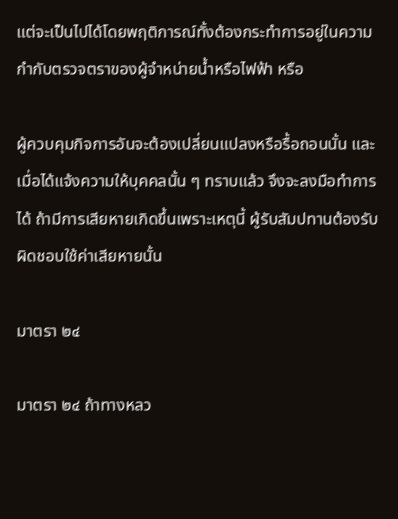แต่จะเป็นไปได้โดยพฤติการณ์ทั้งต้องกระทำการอยู่ในความกำกับตรวจตราของผู้จำหน่ายน้ำหรือไฟฟ้า หรือ

ผู้ควบคุมกิจการอันจะต้องเปลี่ยนแปลงหรือรื้อถอนนั้น และเมื่อได้แจ้งความให้บุคคลนั้น ๆ ทราบแล้ว จึงจะลงมือทำการได้ ถ้ามีการเสียหายเกิดขึ้นเพราะเหตุนี้ ผู้รับสัมปทานต้องรับผิดชอบใช้ค่าเสียหายนั้น

มาตรา ๒๔

มาตรา ๒๔ ถ้าทางหลว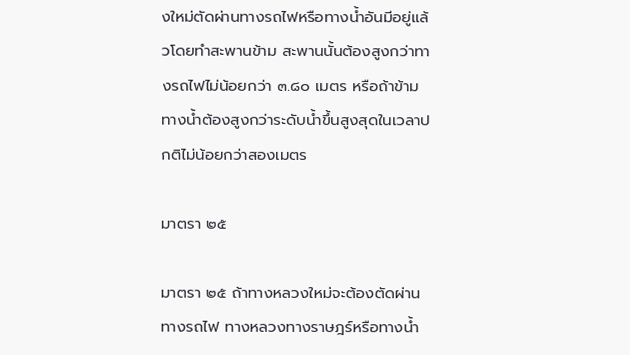งใหม่ตัดผ่านทางรถไฟหรือทางน้ำอันมีอยู่แล้วโดยทำสะพานข้าม สะพานนั้นต้องสูงกว่าทางรถไฟไม่น้อยกว่า ๓.๘๐ เมตร หรือถ้าข้ามทางน้ำต้องสูงกว่าระดับน้ำขึ้นสูงสุดในเวลาปกติไม่น้อยกว่าสองเมตร

มาตรา ๒๕

มาตรา ๒๕ ถ้าทางหลวงใหม่จะต้องตัดผ่านทางรถไฟ ทางหลวงทางราษฎร์หรือทางน้ำ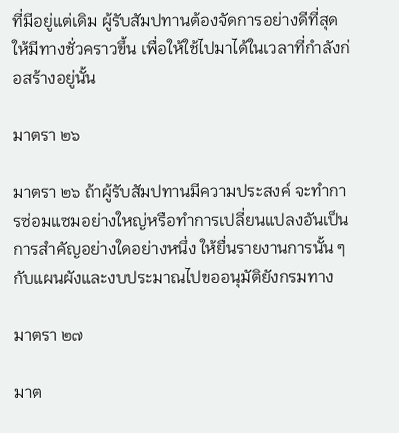ที่มีอยู่แต่เดิม ผู้รับสัมปทานต้องจัดการอย่างดีที่สุดให้มีทางชั่วคราวขึ้น เพื่อให้ใช้ไปมาได้ในเวลาที่กำลังก่อสร้างอยู่นั้น

มาตรา ๒๖

มาตรา ๒๖ ถ้าผู้รับสัมปทานมีความประสงค์ จะทำการซ่อมแซมอย่างใหญ่หรือทำการเปลี่ยนแปลงอันเป็นการสำคัญอย่างใดอย่างหนึ่ง ให้ยื่นรายงานการนั้น ๆ กับแผนผังและงบประมาณไปขออนุมัติยังกรมทาง

มาตรา ๒๗

มาต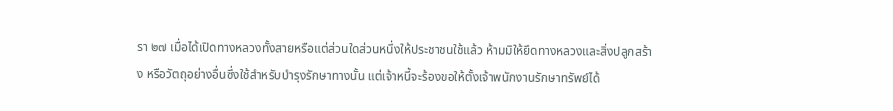รา ๒๗ เมื่อได้เปิดทางหลวงทั้งสายหรือแต่ส่วนใดส่วนหนึ่งให้ประชาชนใช้แล้ว ห้ามมิให้ยึดทางหลวงและสิ่งปลูกสร้าง หรือวัตถุอย่างอื่นซึ่งใช้สำหรับบำรุงรักษาทางนั้น แต่เจ้าหนี้จะร้องขอให้ตั้งเจ้าพนักงานรักษาทรัพย์ได้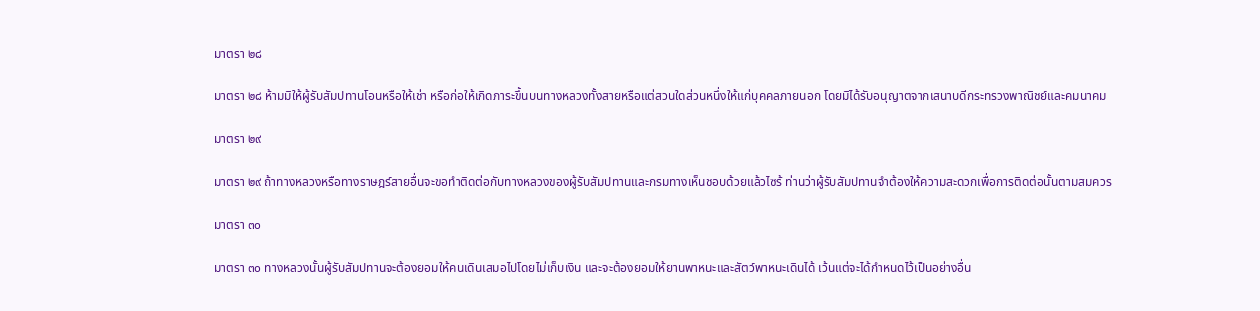มาตรา ๒๘

มาตรา ๒๘ ห้ามมิให้ผู้รับสัมปทานโอนหรือให้เช่า หรือก่อให้เกิดภาระขึ้นบนทางหลวงทั้งสายหรือแต่สวนใดส่วนหนึ่งให้แก่บุคคลภายนอก โดยมิได้รับอนุญาตจากเสนาบดีกระทรวงพาณิชย์และคมนาคม

มาตรา ๒๙

มาตรา ๒๙ ถ้าทางหลวงหรือทางราษฎร์สายอื่นจะขอทำติดต่อกับทางหลวงของผู้รับสัมปทานและกรมทางเห็นชอบด้วยแล้วไซร้ ท่านว่าผู้รับสัมปทานจำต้องให้ความสะดวกเพื่อการติดต่อนั้นตามสมควร

มาตรา ๓๐

มาตรา ๓๐ ทางหลวงนั้นผู้รับสัมปทานจะต้องยอมให้คนเดินเสมอไปโดยไม่เก็บเงิน และจะต้องยอมให้ยานพาหนะและสัตว์พาหนะเดินได้ เว้นแต่จะได้กำหนดไว้เป็นอย่างอื่น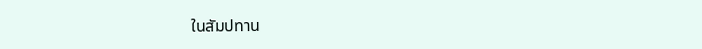ในสัมปทาน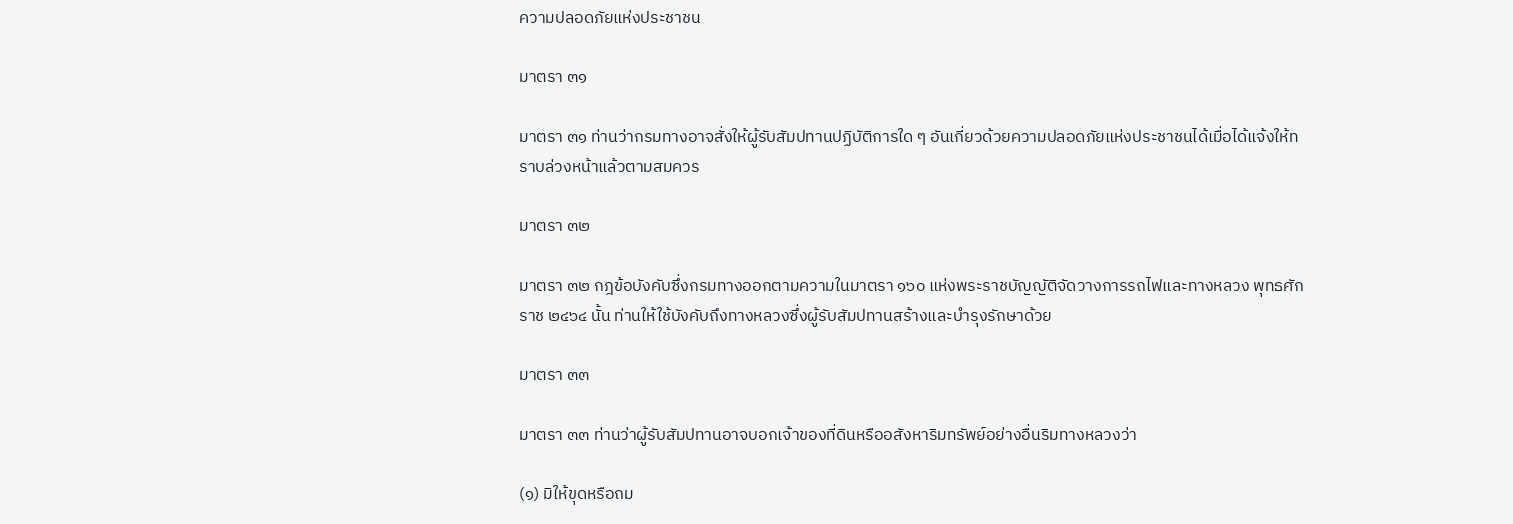ความปลอดภัยแห่งประชาชน

มาตรา ๓๑

มาตรา ๓๑ ท่านว่ากรมทางอาจสั่งให้ผู้รับสัมปทานปฏิบัติการใด ๆ อันเกี่ยวด้วยความปลอดภัยแห่งประชาชนได้เมื่อได้แจ้งให้ทราบล่วงหน้าแล้วตามสมควร

มาตรา ๓๒

มาตรา ๓๒ กฎข้อบังคับซึ่งกรมทางออกตามความในมาตรา ๑๖๐ แห่งพระราชบัญญัติจัดวางการรถไฟและทางหลวง พุทธศักราช ๒๔๖๔ นั้น ท่านให้ใช้บังคับถึงทางหลวงซึ่งผู้รับสัมปทานสร้างและบำรุงรักษาด้วย

มาตรา ๓๓

มาตรา ๓๓ ท่านว่าผู้รับสัมปทานอาจบอกเจ้าของที่ดินหรืออสังหาริมทรัพย์อย่างอื่นริมทางหลวงว่า

(๑) มิให้ขุดหรือถม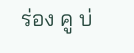ร่อง คู บ่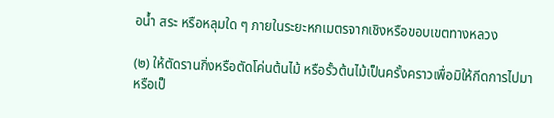อน้ำ สระ หรือหลุมใด ๆ ภายในระยะหกเมตรจากเชิงหรือขอบเขตทางหลวง

(๒) ให้ตัดรานกิ่งหรือตัดโค่นต้นไม้ หรือรั้วต้นไม้เป็นครั้งคราวเพื่อมิให้กีดการไปมา หรือเป็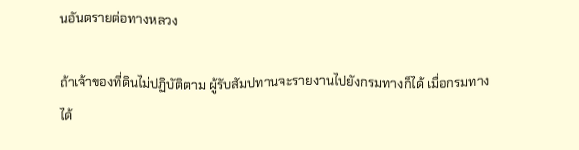นอันตรายต่อทางหลวง

ถ้าเจ้าของที่ดินไม่ปฏิบัติตาม ผู้รับสัมปทานจะรายงานไปยังกรมทางก็ได้ เมื่อกรมทางได้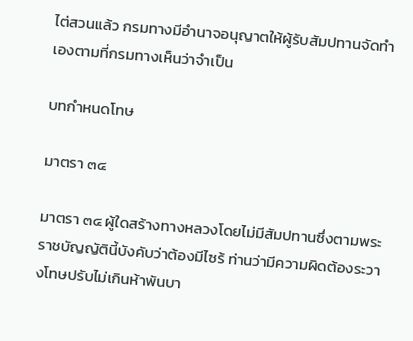ไต่สวนแล้ว กรมทางมีอำนาจอนุญาตให้ผู้รับสัมปทานจัดทำเองตามที่กรมทางเห็นว่าจำเป็น

บทกำหนดโทษ

มาตรา ๓๔

มาตรา ๓๔ ผู้ใดสร้างทางหลวงโดยไม่มีสัมปทานซึ่งตามพระราชบัญญัตินี้บังคับว่าต้องมีไซร้ ท่านว่ามีความผิดต้องระวางโทษปรับไม่เกินห้าพันบา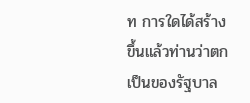ท การใดได้สร้างขึ้นแล้วท่านว่าตกเป็นของรัฐบาล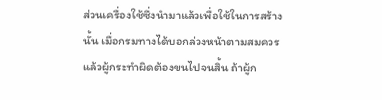ส่วนเครื่องใช้ซึ่งนำมาแล้วเพื่อใช้ในการสร้างนั้น เมื่อกรมทางได้บอกล่วงหน้าตามสมควรแล้วผู้กระทำผิดต้องขนไปจนสิ้น ถ้าผู้ก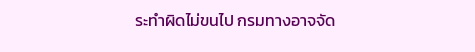ระทำผิดไม่ขนไป กรมทางอาจจัด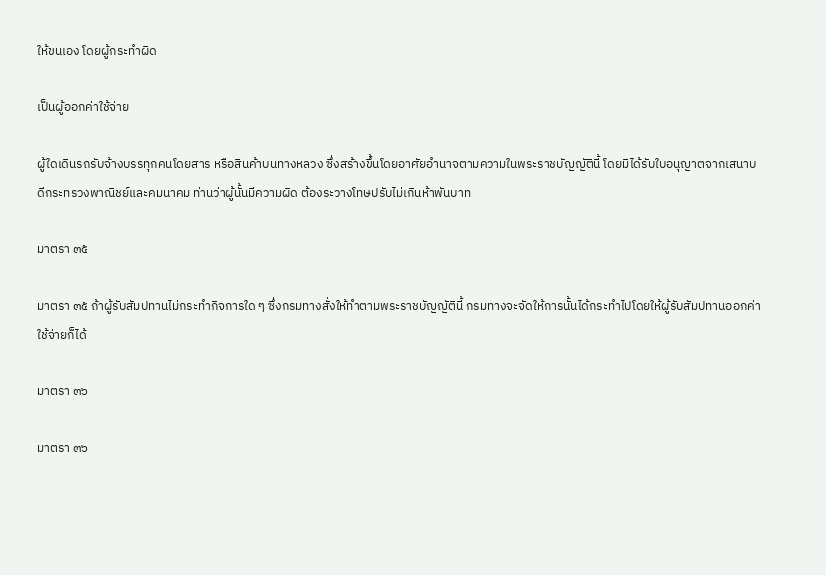ให้ขนเอง โดยผู้กระทำผิด

เป็นผู้ออกค่าใช้จ่าย

ผู้ใดเดินรถรับจ้างบรรทุกคนโดยสาร หรือสินค้าบนทางหลวง ซึ่งสร้างขึ้นโดยอาศัยอำนาจตามความในพระราชบัญญัตินี้ โดยมิได้รับใบอนุญาตจากเสนาบดีกระทรวงพาณิชย์และคมนาคม ท่านว่าผู้นั้นมีความผิด ต้องระวางโทษปรับไม่เกินห้าพันบาท

มาตรา ๓๕

มาตรา ๓๕ ถ้าผู้รับสัมปทานไม่กระทำกิจการใด ๆ ซึ่งกรมทางสั่งให้ทำตามพระราชบัญญัตินี้ กรมทางจะจัดให้การนั้นได้กระทำไปโดยให้ผู้รับสัมปทานออกค่าใช้จ่ายก็ได้

มาตรา ๓๖

มาตรา ๓๖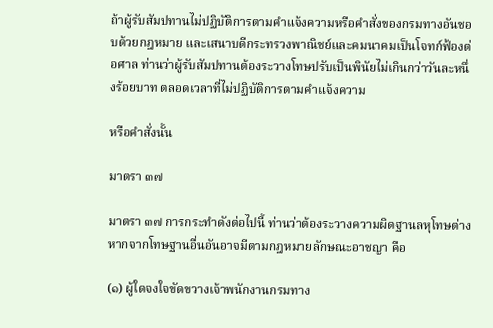ถ้าผู้รับสัมปทานไม่ปฏิบัติการตามคำแจ้งความหรือคำสั่งของกรมทางอันชอบด้วยกฎหมาย และเสนาบดีกระทรวงพาณิชย์และคมนาคมเป็นโจทก์ฟ้องต่อศาล ท่านว่าผู้รับสัมปทานต้องระวางโทษปรับเป็นพินัยไม่เกินกว่าวันละหนึ่งร้อยบาท ตลอดเวลาที่ไม่ปฏิบัติการตามคำแจ้งความ

หรือคำสั่งนั้น

มาตรา ๓๗

มาตรา ๓๗ การกระทำดังต่อไปนี้ ท่านว่าต้องระวางความผิดฐานลหุโทษต่างหากจากโทษฐานอื่นอันอาจมีตามกฎหมายลักษณะอาชญา คือ

(๑) ผู้ใดจงใจขัดขวางเจ้าพนักงานกรมทาง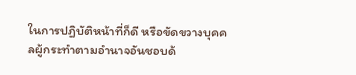ในการปฏิบัติหน้าที่ก็ดี หรือขัดขวางบุคคลผู้กระทำตามอำนาจอันชอบด้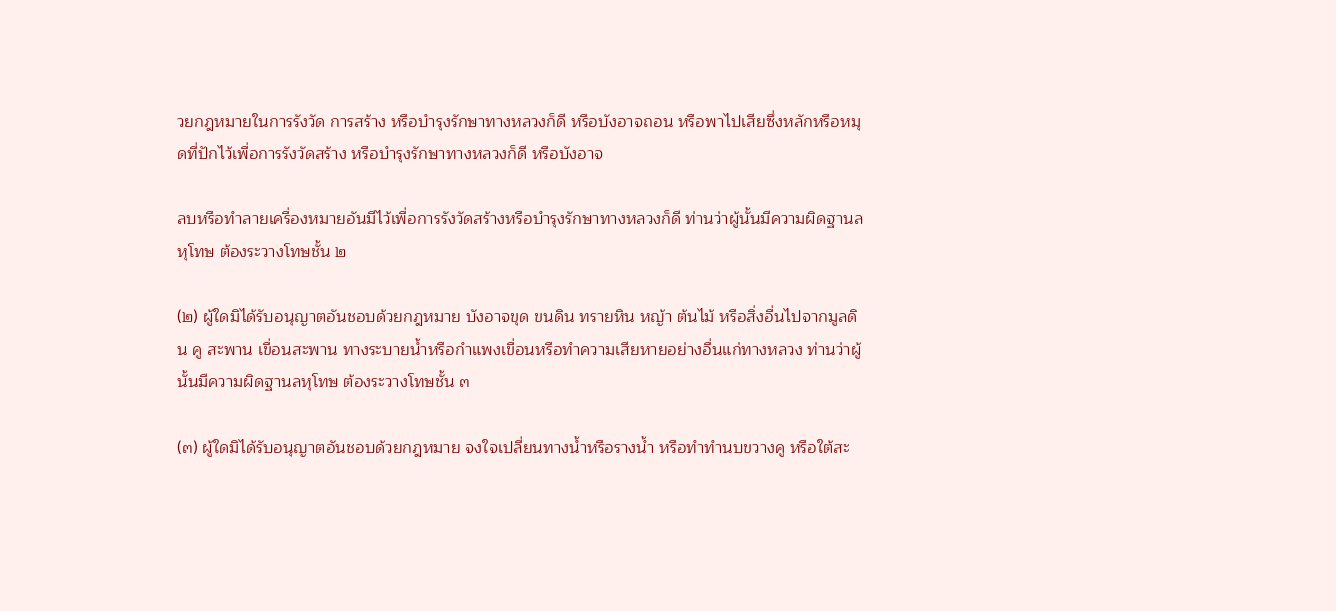วยกฎหมายในการรังวัด การสร้าง หรือบำรุงรักษาทางหลวงก็ดี หรือบังอาจถอน หรือพาไปเสียซึ่งหลักหรือหมุดที่ปักไว้เพื่อการรังวัดสร้าง หรือบำรุงรักษาทางหลวงก็ดี หรือบังอาจ

ลบหรือทำลายเครื่องหมายอันมีไว้เพื่อการรังวัดสร้างหรือบำรุงรักษาทางหลวงก็ดี ท่านว่าผู้นั้นมีความผิดฐานลหุโทษ ต้องระวางโทษชั้น ๒

(๒) ผู้ใดมิได้รับอนุญาตอันชอบด้วยกฎหมาย บังอาจขุด ขนดิน ทรายหิน หญ้า ต้นไม้ หรือสิ่งอื่นไปจากมูลดิน คู สะพาน เขื่อนสะพาน ทางระบายน้ำหรือกำแพงเขื่อนหรือทำความเสียหายอย่างอื่นแก่ทางหลวง ท่านว่าผู้นั้นมีความผิดฐานลหุโทษ ต้องระวางโทษชั้น ๓

(๓) ผู้ใดมิได้รับอนุญาตอันชอบด้วยกฎหมาย จงใจเปลี่ยนทางน้ำหรือรางน้ำ หรือทำทำนบขวางคู หรือใต้สะ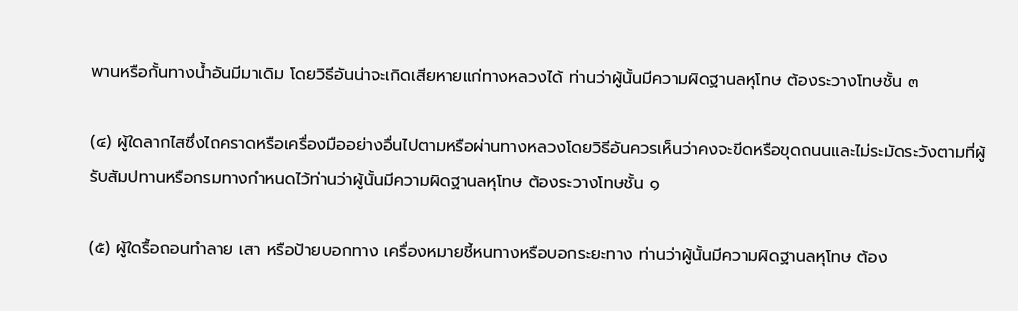พานหรือกั้นทางน้ำอันมีมาเดิม โดยวิธีอันน่าจะเกิดเสียหายแก่ทางหลวงได้ ท่านว่าผู้นั้นมีความผิดฐานลหุโทษ ต้องระวางโทษชั้น ๓

(๔) ผู้ใดลากไสซึ่งไถคราดหรือเครื่องมืออย่างอื่นไปตามหรือผ่านทางหลวงโดยวิธีอันควรเห็นว่าคงจะขีดหรือขุดถนนและไม่ระมัดระวังตามที่ผู้รับสัมปทานหรือกรมทางกำหนดไว้ท่านว่าผู้นั้นมีความผิดฐานลหุโทษ ต้องระวางโทษชั้น ๑

(๕) ผู้ใดรื้อถอนทำลาย เสา หรือป้ายบอกทาง เครื่องหมายชี้หนทางหรือบอกระยะทาง ท่านว่าผู้นั้นมีความผิดฐานลหุโทษ ต้อง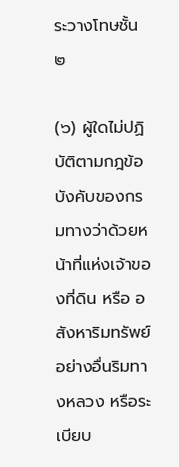ระวางโทษชั้น ๒

(๖) ผู้ใดไม่ปฏิบัติตามกฎข้อบังคับของกรมทางว่าด้วยหน้าที่แห่งเจ้าของที่ดิน หรือ อสังหาริมทรัพย์อย่างอื่นริมทางหลวง หรือระเบียบ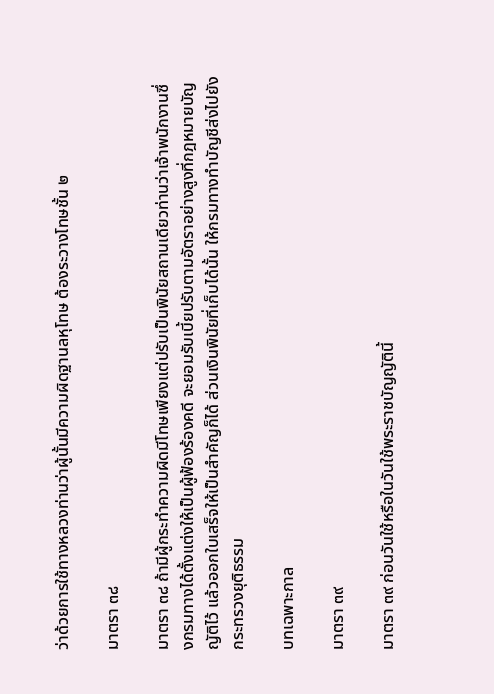ว่าด้วยการใช้ทางหลวงท่านว่าผู้นั้นมีความผิดฐานลหุโทษ ต้องระวางโทษชั้น ๒

มาตรา ๓๘

มาตรา ๓๘ ถ้ามีผู้กระทำความผิดมีโทษเพียงแต่ปรับเป็นพินัยสถานเดียวท่านว่าเจ้าพนักงานซึ่งกรมทางได้ตั้งแต่งให้เป็นผู้ฟ้องร้องคดี จะยอมรับเบี้ยปรับตามอัตราอย่างสูงที่กฎหมายบัญญัติไว้ แล้วออกใบเสร็จให้เป็นสำคัญก็ได้ ส่วนเงินพินัยที่เก็บได้นั้น ให้กรมทางทำบัญชีส่งไปยังกระทรวงยุติธรรม

บทเฉพาะกาล

มาตรา ๓๙

มาตรา ๓๙ ก่อนวันใช้หรือในวันใช้พระราชบัญญัตินี้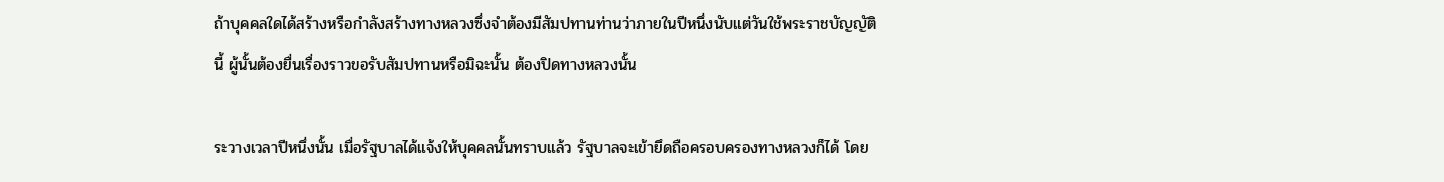ถ้าบุคคลใดได้สร้างหรือกำลังสร้างทางหลวงซึ่งจำต้องมีสัมปทานท่านว่าภายในปีหนึ่งนับแต่วันใช้พระราชบัญญัตินี้ ผู้นั้นต้องยื่นเรื่องราวขอรับสัมปทานหรือมิฉะนั้น ต้องปิดทางหลวงนั้น

ระวางเวลาปีหนึ่งนั้น เมื่อรัฐบาลได้แจ้งให้บุคคลนั้นทราบแล้ว รัฐบาลจะเข้ายึดถือครอบครองทางหลวงก็ได้ โดย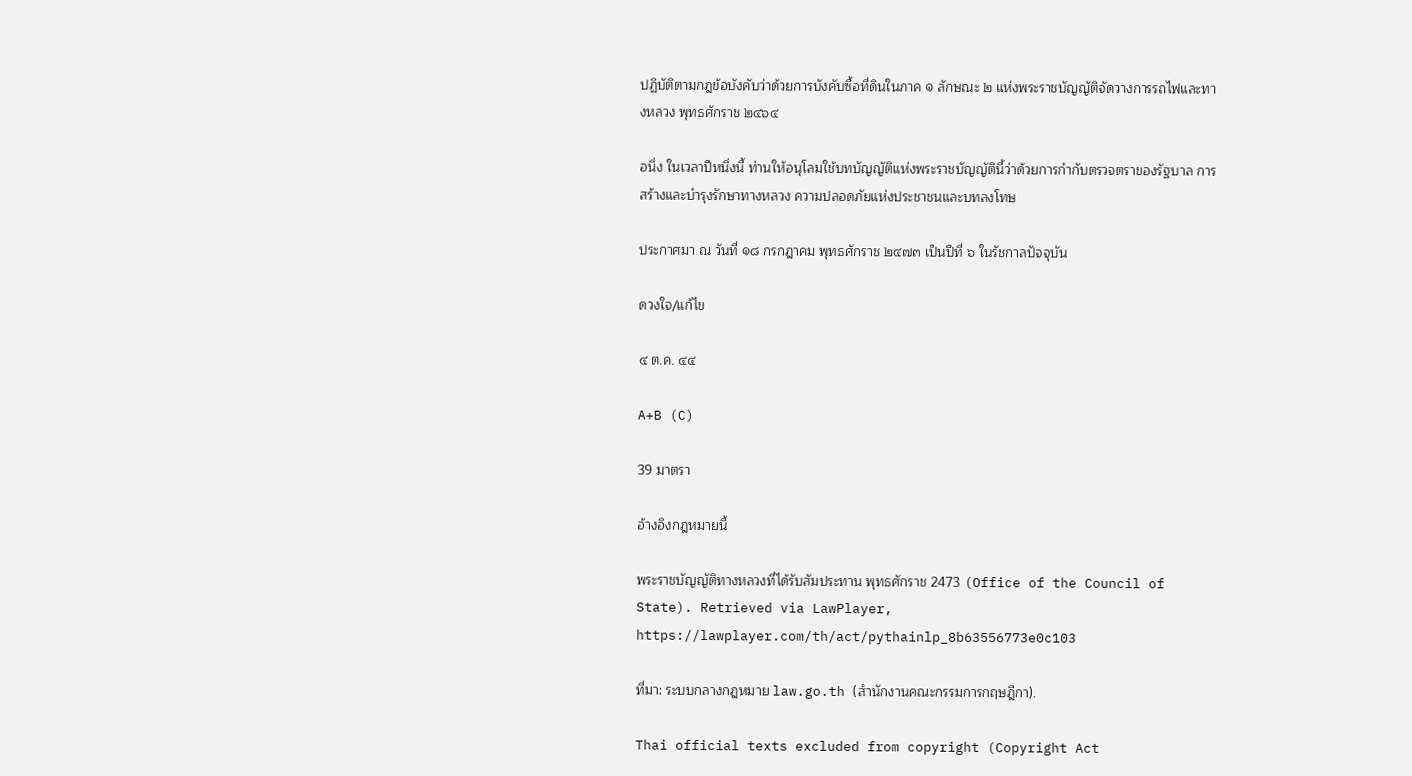ปฏิบัติตามกฎข้อบังคับว่าด้วยการบังคับซื้อที่ดินในภาค ๑ ลักษณะ ๒ แห่งพระราชบัญญัติจัดวางการรถไฟและทางหลวง พุทธศักราช ๒๔๖๔

อนึ่ง ในเวลาปีหนึ่งนี้ ท่านให้อนุโลมใช้บทบัญญัติแห่งพระราชบัญญัตินี้ว่าด้วยการกำกับตรวจตราของรัฐบาล การสร้างและบำรุงรักษาทางหลวง ความปลอดภัยแห่งประชาชนและบทลงโทษ

ประกาศมา ณ วันที่ ๑๘ กรกฎาคม พุทธศักราช ๒๔๗๓ เป็นปีที่ ๖ ในรัชกาลปัจจุบัน

ดวงใจ/แก้ไข

๔ ต.ค. ๔๔

A+B (C)

39 มาตรา

อ้างอิงกฎหมายนี้

พระราชบัญญัติทางหลวงที่ได้รับสัมประทาน พุทธศักราช 2473 (Office of the Council of State). Retrieved via LawPlayer, https://lawplayer.com/th/act/pythainlp_8b63556773e0c103

ที่มา: ระบบกลางกฎหมาย law.go.th (สำนักงานคณะกรรมการกฤษฎีกา).

Thai official texts excluded from copyright (Copyright Act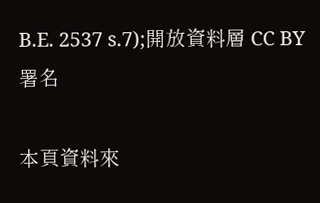B.E. 2537 s.7);開放資料層 CC BY 署名

本頁資料來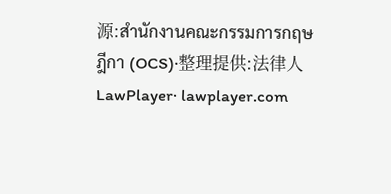源:สำนักงานคณะกรรมการกฤษฎีกา (OCS)·整理提供:法律人 LawPlayer· lawplayer.com